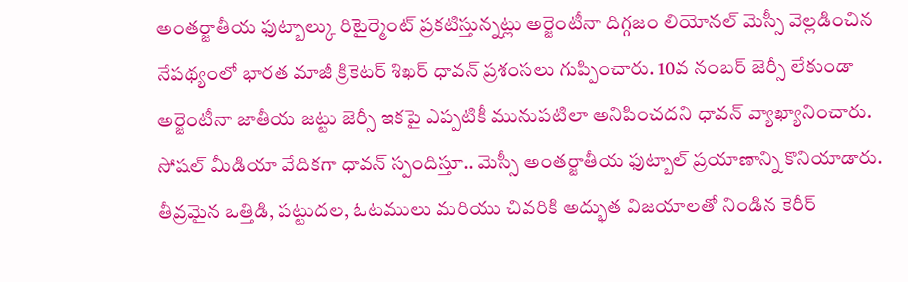అంతర్జాతీయ ఫుట్బాల్కు రిటైర్మెంట్ ప్రకటిస్తున్నట్లు అర్జెంటీనా దిగ్గజం లియోనల్ మెస్సీ వెల్లడించిన నేపథ్యంలో భారత మాజీ క్రికెటర్ శిఖర్ ధావన్ ప్రశంసలు గుప్పించారు. 10వ నంబర్ జెర్సీ లేకుండా అర్జెంటీనా జాతీయ జట్టు జెర్సీ ఇకపై ఎప్పటికీ మునుపటిలా అనిపించదని ధావన్ వ్యాఖ్యానించారు.
సోషల్ మీడియా వేదికగా ధావన్ స్పందిస్తూ.. మెస్సీ అంతర్జాతీయ ఫుట్బాల్ ప్రయాణాన్ని కొనియాడారు. తీవ్రమైన ఒత్తిడి, పట్టుదల, ఓటములు మరియు చివరికి అద్భుత విజయాలతో నిండిన కెరీర్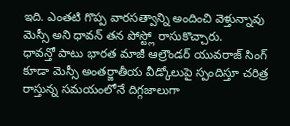ఇది. ఎంతటి గొప్ప వారసత్వాన్ని అందించి వెళ్తున్నావు మెస్సీ అని ధావన్ తన పోస్ట్లో రాసుకొచ్చారు.
ధావన్తో పాటు భారత మాజీ ఆల్రౌండర్ యువరాజ్ సింగ్ కూడా మెస్సీ అంతర్జాతీయ వీడ్కోలుపై స్పందిస్తూ చరిత్ర రాస్తున్న సమయంలోనే దిగ్గజాలుగా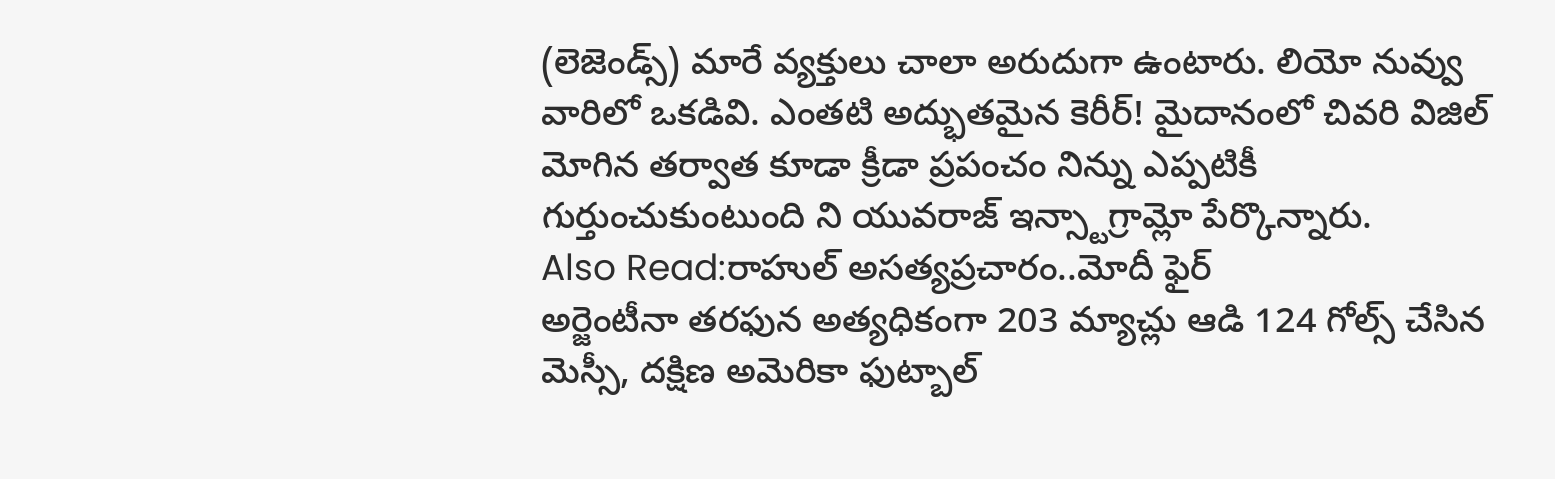(లెజెండ్స్) మారే వ్యక్తులు చాలా అరుదుగా ఉంటారు. లియో నువ్వు వారిలో ఒకడివి. ఎంతటి అద్భుతమైన కెరీర్! మైదానంలో చివరి విజిల్ మోగిన తర్వాత కూడా క్రీడా ప్రపంచం నిన్ను ఎప్పటికీ గుర్తుంచుకుంటుంది ని యువరాజ్ ఇన్స్టాగ్రామ్లో పేర్కొన్నారు.
Also Read:రాహుల్ అసత్యప్రచారం..మోదీ ఫైర్
అర్జెంటీనా తరఫున అత్యధికంగా 203 మ్యాచ్లు ఆడి 124 గోల్స్ చేసిన మెస్సీ, దక్షిణ అమెరికా ఫుట్బాల్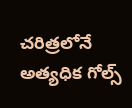చరిత్రలోనే అత్యధిక గోల్స్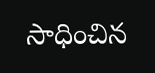సాధించిన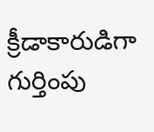క్రీడాకారుడిగా గుర్తింపు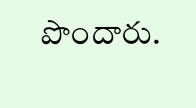పొందారు.